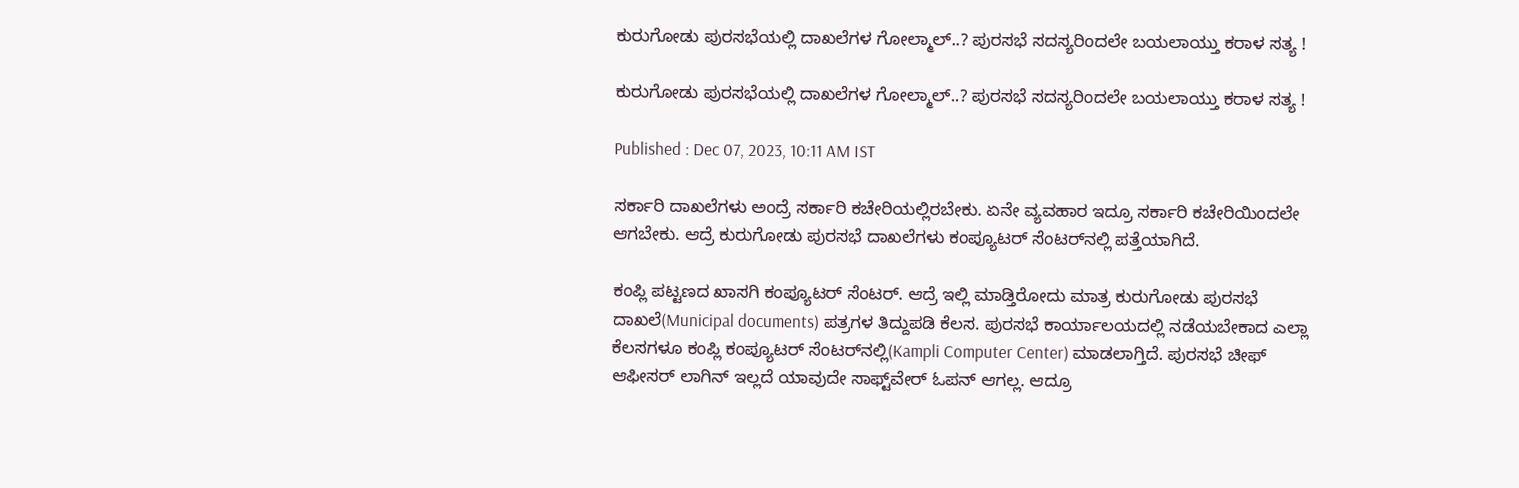ಕುರುಗೋಡು ಪುರಸಭೆಯಲ್ಲಿ ದಾಖಲೆಗಳ ಗೋಲ್ಮಾಲ್..? ಪುರಸಭೆ ಸದಸ್ಯರಿಂದಲೇ ಬಯಲಾಯ್ತು ಕರಾಳ ಸತ್ಯ !

ಕುರುಗೋಡು ಪುರಸಭೆಯಲ್ಲಿ ದಾಖಲೆಗಳ ಗೋಲ್ಮಾಲ್..? ಪುರಸಭೆ ಸದಸ್ಯರಿಂದಲೇ ಬಯಲಾಯ್ತು ಕರಾಳ ಸತ್ಯ !

Published : Dec 07, 2023, 10:11 AM IST

ಸರ್ಕಾರಿ ದಾಖಲೆಗಳು ಅಂದ್ರೆ ಸರ್ಕಾರಿ ಕಚೇರಿಯಲ್ಲಿರಬೇಕು. ಏನೇ ವ್ಯವಹಾರ ಇದ್ರೂ ಸರ್ಕಾರಿ ಕಚೇರಿಯಿಂದಲೇ ಆಗಬೇಕು. ಆದ್ರೆ ಕುರುಗೋಡು ಪುರಸಭೆ ದಾಖಲೆಗಳು ಕಂಪ್ಯೂಟರ್ ಸೆಂಟರ್‌ನಲ್ಲಿ ಪತ್ತೆಯಾಗಿದೆ.

ಕಂಪ್ಲಿ ಪಟ್ಟಣದ ಖಾಸಗಿ ಕಂಪ್ಯೂಟರ್ ಸೆಂಟರ್. ಆದ್ರೆ ಇಲ್ಲಿ ಮಾಡ್ತಿರೋದು ಮಾತ್ರ ಕುರುಗೋಡು ಪುರಸಭೆ ದಾಖಲೆ(Municipal documents) ಪತ್ರಗಳ ತಿದ್ದುಪಡಿ ಕೆಲಸ. ಪುರಸಭೆ ಕಾರ್ಯಾಲಯದಲ್ಲಿ ನಡೆಯಬೇಕಾದ ಎಲ್ಲಾ ಕೆಲಸಗಳೂ ಕಂಪ್ಲಿ ಕಂಪ್ಯೂಟರ್ ಸೆಂಟರ್‌ನಲ್ಲಿ(Kampli Computer Center) ಮಾಡಲಾಗ್ತಿದೆ. ಪುರಸಭೆ ಚೀಫ್ ಆಫೀಸರ್ ಲಾಗಿನ್ ಇಲ್ಲದೆ ಯಾವುದೇ ಸಾಫ್ಟ್‌ವೇರ್ ಓಪನ್ ಆಗಲ್ಲ. ಆದ್ರೂ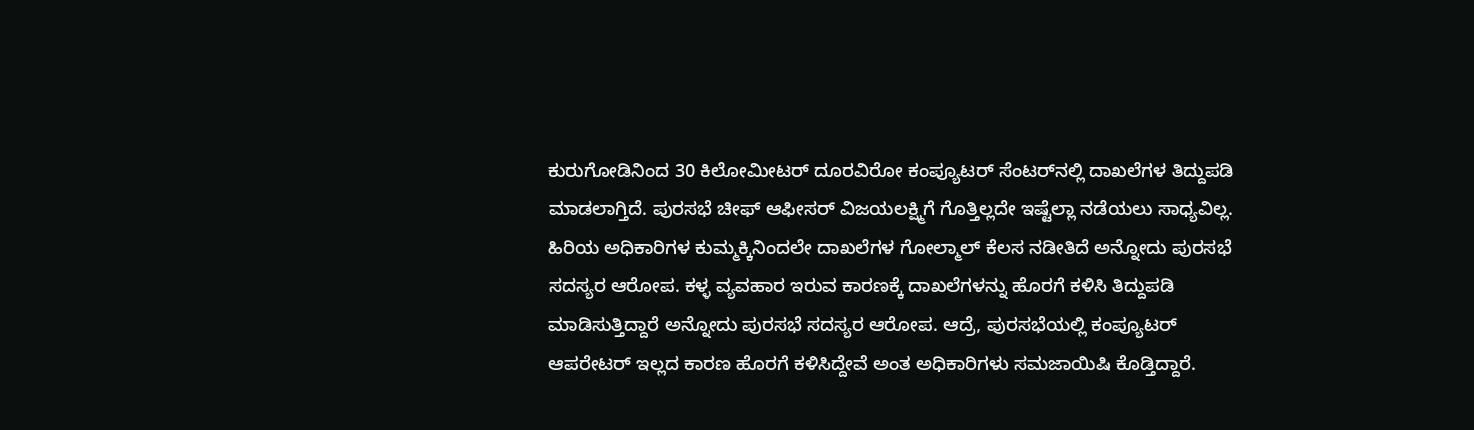ಕುರುಗೋಡಿನಿಂದ 30 ಕಿಲೋಮೀಟರ್ ದೂರವಿರೋ ಕಂಪ್ಯೂಟರ್ ಸೆಂಟರ್‌ನಲ್ಲಿ ದಾಖಲೆಗಳ ತಿದ್ದುಪಡಿ ಮಾಡಲಾಗ್ತಿದೆ. ಪುರಸಭೆ ಚೀಫ್ ಆಫೀಸರ್ ವಿಜಯಲಕ್ಷ್ಮಿಗೆ ಗೊತ್ತಿಲ್ಲದೇ ಇಷ್ಟೆಲ್ಲಾ ನಡೆಯಲು ಸಾಧ್ಯವಿಲ್ಲ. ಹಿರಿಯ ಅಧಿಕಾರಿಗಳ ಕುಮ್ಮಕ್ಕಿನಿಂದಲೇ ದಾಖಲೆಗಳ ಗೋಲ್ಮಾಲ್ ಕೆಲಸ ನಡೀತಿದೆ ಅನ್ನೋದು ಪುರಸಭೆ ಸದಸ್ಯರ ಆರೋಪ. ಕಳ್ಳ ವ್ಯವಹಾರ ಇರುವ ಕಾರಣಕ್ಕೆ ದಾಖಲೆಗಳನ್ನು ಹೊರಗೆ ಕಳಿಸಿ ತಿದ್ದುಪಡಿ ಮಾಡಿಸುತ್ತಿದ್ದಾರೆ ಅನ್ನೋದು ಪುರಸಭೆ ಸದಸ್ಯರ ಆರೋಪ. ಆದ್ರೆ, ಪುರಸಭೆಯಲ್ಲಿ ಕಂಪ್ಯೂಟರ್ ಆಪರೇಟರ್ ಇಲ್ಲದ ಕಾರಣ ಹೊರಗೆ ಕಳಿಸಿದ್ದೇವೆ ಅಂತ ಅಧಿಕಾರಿಗಳು ಸಮಜಾಯಿಷಿ ಕೊಡ್ತಿದ್ದಾರೆ.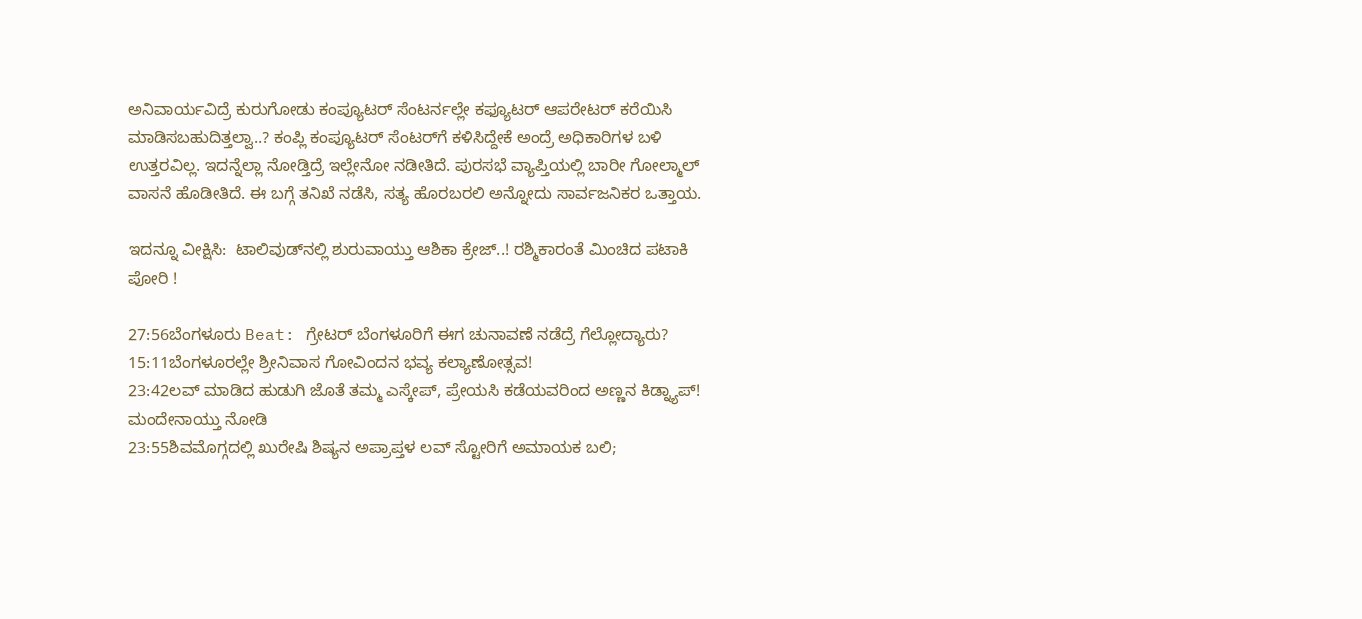ಅನಿವಾರ್ಯವಿದ್ರೆ ಕುರುಗೋಡು ಕಂಪ್ಯೂಟರ್ ಸೆಂಟರ್ನಲ್ಲೇ ಕಫ್ಯೂಟರ್ ಆಪರೇಟರ್‌ ಕರೆಯಿಸಿ ಮಾಡಿಸಬಹುದಿತ್ತಲ್ವಾ..? ಕಂಪ್ಲಿ ಕಂಪ್ಯೂಟರ್ ಸೆಂಟರ್‌ಗೆ ಕಳಿಸಿದ್ದೇಕೆ ಅಂದ್ರೆ ಅಧಿಕಾರಿಗಳ ಬಳಿ ಉತ್ತರವಿಲ್ಲ. ಇದನ್ನೆಲ್ಲಾ ನೋಡ್ತಿದ್ರೆ ಇಲ್ಲೇನೋ ನಡೀತಿದೆ. ಪುರಸಭೆ ವ್ಯಾಪ್ತಿಯಲ್ಲಿ ಬಾರೀ ಗೋಲ್ಮಾಲ್ ವಾಸನೆ ಹೊಡೀತಿದೆ. ಈ ಬಗ್ಗೆ ತನಿಖೆ ನಡೆಸಿ, ಸತ್ಯ ಹೊರಬರಲಿ ಅನ್ನೋದು ಸಾರ್ವಜನಿಕರ ಒತ್ತಾಯ.

ಇದನ್ನೂ ವೀಕ್ಷಿಸಿ:  ಟಾಲಿವುಡ್‌ನಲ್ಲಿ ಶುರುವಾಯ್ತು ಆಶಿಕಾ ಕ್ರೇಜ್..! ರಶ್ಮಿಕಾರಂತೆ ಮಿಂಚಿದ ಪಟಾಕಿ ಪೋರಿ !

27:56ಬೆಂಗಳೂರು Beat: ಗ್ರೇಟರ್ ಬೆಂಗಳೂರಿಗೆ ಈಗ ಚುನಾವಣೆ ನಡೆದ್ರೆ ಗೆಲ್ಲೋದ್ಯಾರು?
15:11ಬೆಂಗಳೂರಲ್ಲೇ ಶ್ರೀನಿವಾಸ ಗೋವಿಂದನ ಭವ್ಯ ಕಲ್ಯಾಣೋತ್ಸವ!
23:42ಲವ್ ಮಾಡಿದ ಹುಡುಗಿ ಜೊತೆ ತಮ್ಮ ಎಸ್ಕೇಪ್, ಪ್ರೇಯಸಿ ಕಡೆಯವರಿಂದ ಅಣ್ಣನ ಕಿಡ್ನ್ಯಾಪ್! ಮಂದೇನಾಯ್ತು ನೋಡಿ
23:55ಶಿವಮೊಗ್ಗದಲ್ಲಿ ಖುರೇಷಿ ಶಿಷ್ಯನ ಅಪ್ರಾಪ್ತಳ ಲವ್ ಸ್ಟೋರಿಗೆ ಅಮಾಯಕ ಬಲಿ;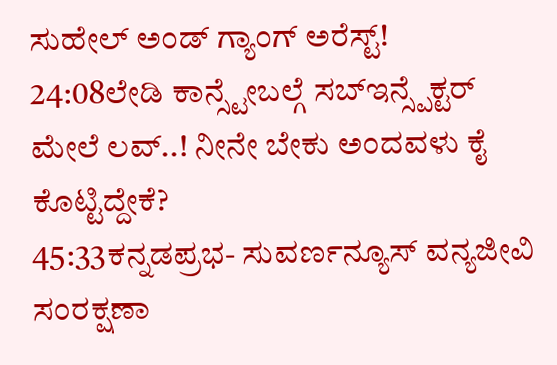ಸುಹೇಲ್ ಅಂಡ್ ಗ್ಯಾಂಗ್ ಅರೆಸ್ಟ್!
24:08ಲೇಡಿ ಕಾನ್ಸ್ಟೇಬಲ್ಗೆ ಸಬ್ಇನ್ಸ್ಪೆಕ್ಟರ್ ಮೇಲೆ ಲವ್..! ನೀನೇ ಬೇಕು ಅಂದವಳು ಕೈ ಕೊಟ್ಟಿದ್ದೇಕೆ?
45:33ಕನ್ನಡಪ್ರಭ- ಸುವರ್ಣನ್ಯೂಸ್‌ ವನ್ಯಜೀವಿ ಸಂರಕ್ಷಣಾ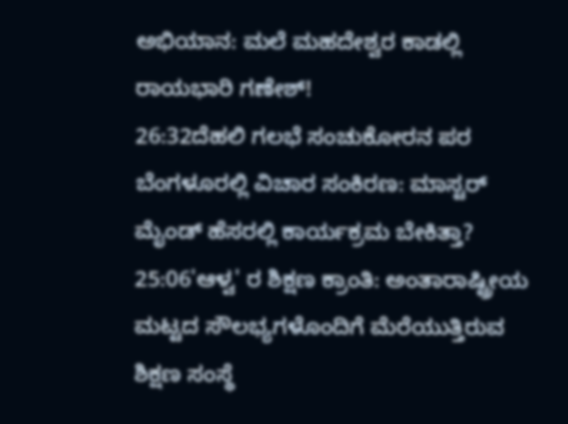ಅಭಿಯಾನ: ಮಲೆ ಮಹದೇಶ್ವರ ಕಾಡಲ್ಲಿ ರಾಯಭಾರಿ ಗಣೇಶ್!
26:32ದೆಹಲಿ ಗಲಭೆ ಸಂಚುಕೋರನ ಪರ ಬೆಂಗಳೂರಲ್ಲಿ ವಿಚಾರ ಸಂಕಿರಣ: ಮಾಸ್ಟರ್ ಮೈಂಡ್ ಹೆಸರಲ್ಲಿ ಕಾರ್ಯಕ್ರಮ ಬೇಕಿತ್ತಾ?
25:06'ಆಳ್ವ' ರ ಶಿಕ್ಷಣ ಕ್ರಾಂತಿ: ಅಂತಾರಾಷ್ಟ್ರೀಯ ಮಟ್ಟದ ಸೌಲಭ್ಯಗಳೊಂದಿಗೆ ಮೆರೆಯುತ್ತಿರುವ ಶಿಕ್ಷಣ ಸಂಸ್ಥೆ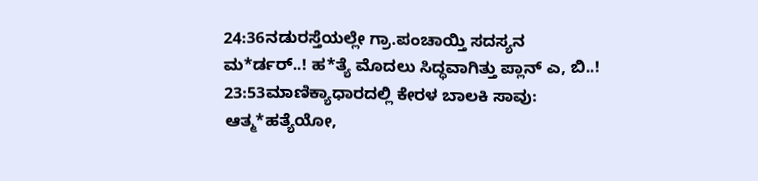24:36ನಡುರಸ್ತೆಯಲ್ಲೇ ಗ್ರಾ.ಪಂಚಾಯ್ತಿ ಸದಸ್ಯನ ಮ*ರ್ಡರ್..! ಹ*ತ್ಯೆ ಮೊದಲು ಸಿದ್ಧವಾಗಿತ್ತು ಪ್ಲಾನ್‌ ಎ, ಬಿ..!
23:53ಮಾಣಿಕ್ಯಾಧಾರದಲ್ಲಿ ಕೇರಳ ಬಾಲಕಿ ಸಾವು: ಆತ್ಮ*ಹತ್ಯೆಯೋ,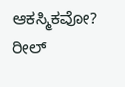ಆಕಸ್ಮಿಕವೋ? ರೀಲ್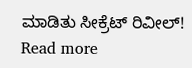ಮಾಡಿತು ಸೀಕ್ರೆಟ್ ರಿವೀಲ್!
Read more